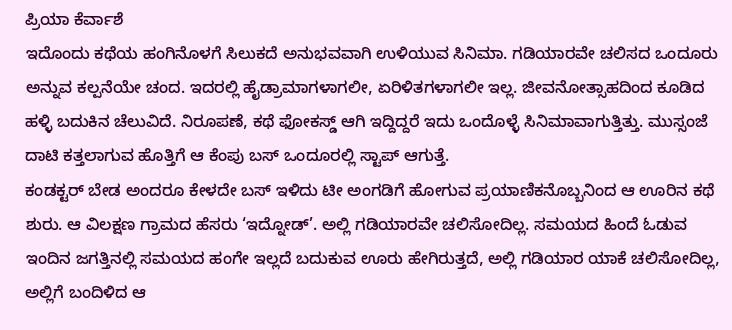ಪ್ರಿಯಾ ಕೆರ್ವಾಶೆ
ಇದೊಂದು ಕಥೆಯ ಹಂಗಿನೊಳಗೆ ಸಿಲುಕದೆ ಅನುಭವವಾಗಿ ಉಳಿಯುವ ಸಿನಿಮಾ. ಗಡಿಯಾರವೇ ಚಲಿಸದ ಒಂದೂರು ಅನ್ನುವ ಕಲ್ಪನೆಯೇ ಚಂದ. ಇದರಲ್ಲಿ ಹೈಡ್ರಾಮಾಗಳಾಗಲೀ, ಏರಿಳಿತಗಳಾಗಲೀ ಇಲ್ಲ. ಜೀವನೋತ್ಸಾಹದಿಂದ ಕೂಡಿದ ಹಳ್ಳಿ ಬದುಕಿನ ಚೆಲುವಿದೆ. ನಿರೂಪಣೆ, ಕಥೆ ಫೋಕಸ್ಡ್ ಆಗಿ ಇದ್ದಿದ್ದರೆ ಇದು ಒಂದೊಳ್ಳೆ ಸಿನಿಮಾವಾಗುತ್ತಿತ್ತು. ಮುಸ್ಸಂಜೆ ದಾಟಿ ಕತ್ತಲಾಗುವ ಹೊತ್ತಿಗೆ ಆ ಕೆಂಪು ಬಸ್ ಒಂದೂರಲ್ಲಿ ಸ್ಟಾಪ್ ಆಗುತ್ತೆ.
ಕಂಡಕ್ಟರ್ ಬೇಡ ಅಂದರೂ ಕೇಳದೇ ಬಸ್ ಇಳಿದು ಟೀ ಅಂಗಡಿಗೆ ಹೋಗುವ ಪ್ರಯಾಣಿಕನೊಬ್ಬನಿಂದ ಆ ಊರಿನ ಕಥೆ ಶುರು. ಆ ವಿಲಕ್ಷಣ ಗ್ರಾಮದ ಹೆಸರು ‘ಇದ್ನೋಡ್’. ಅಲ್ಲಿ ಗಡಿಯಾರವೇ ಚಲಿಸೋದಿಲ್ಲ. ಸಮಯದ ಹಿಂದೆ ಓಡುವ ಇಂದಿನ ಜಗತ್ತಿನಲ್ಲಿ ಸಮಯದ ಹಂಗೇ ಇಲ್ಲದೆ ಬದುಕುವ ಊರು ಹೇಗಿರುತ್ತದೆ, ಅಲ್ಲಿ ಗಡಿಯಾರ ಯಾಕೆ ಚಲಿಸೋದಿಲ್ಲ, ಅಲ್ಲಿಗೆ ಬಂದಿಳಿದ ಆ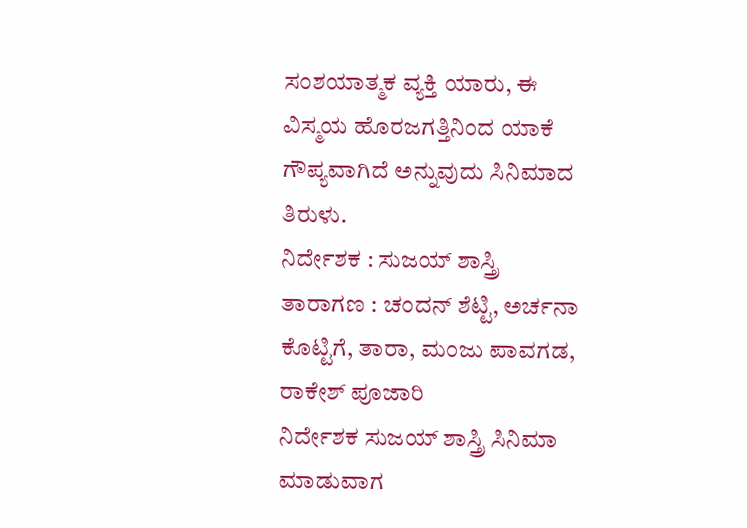ಸಂಶಯಾತ್ಮಕ ವ್ಯಕ್ತಿ ಯಾರು, ಈ ವಿಸ್ಮಯ ಹೊರಜಗತ್ತಿನಿಂದ ಯಾಕೆ ಗೌಪ್ಯವಾಗಿದೆ ಅನ್ನುವುದು ಸಿನಿಮಾದ ತಿರುಳು.
ನಿರ್ದೇಶಕ : ಸುಜಯ್ ಶಾಸ್ತ್ರಿ
ತಾರಾಗಣ : ಚಂದನ್ ಶೆಟ್ಟಿ, ಅರ್ಚನಾ ಕೊಟ್ಟಿಗೆ, ತಾರಾ, ಮಂಜು ಪಾವಗಡ, ರಾಕೇಶ್ ಪೂಜಾರಿ
ನಿರ್ದೇಶಕ ಸುಜಯ್ ಶಾಸ್ತ್ರಿ ಸಿನಿಮಾ ಮಾಡುವಾಗ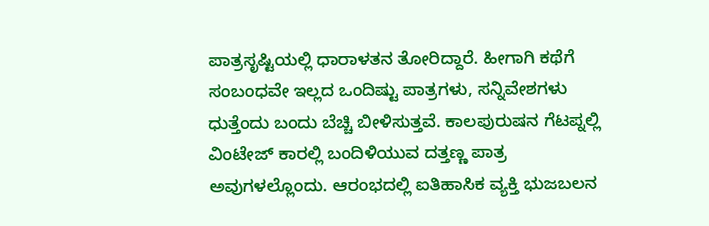ಪಾತ್ರಸೃಷ್ಟಿಯಲ್ಲಿ ಧಾರಾಳತನ ತೋರಿದ್ದಾರೆ. ಹೀಗಾಗಿ ಕಥೆಗೆ ಸಂಬಂಧವೇ ಇಲ್ಲದ ಒಂದಿಷ್ಟು ಪಾತ್ರಗಳು, ಸನ್ನಿವೇಶಗಳು ಧುತ್ತೆಂದು ಬಂದು ಬೆಚ್ಚಿ ಬೀಳಿಸುತ್ತವೆ. ಕಾಲಪುರುಷನ ಗೆಟಪ್ನಲ್ಲಿ ವಿಂಟೇಜ್ ಕಾರಲ್ಲಿ ಬಂದಿಳಿಯುವ ದತ್ತಣ್ಣ ಪಾತ್ರ ಅವುಗಳಲ್ಲೊಂದು. ಆರಂಭದಲ್ಲಿ ಐತಿಹಾಸಿಕ ವ್ಯಕ್ತಿ ಭುಜಬಲನ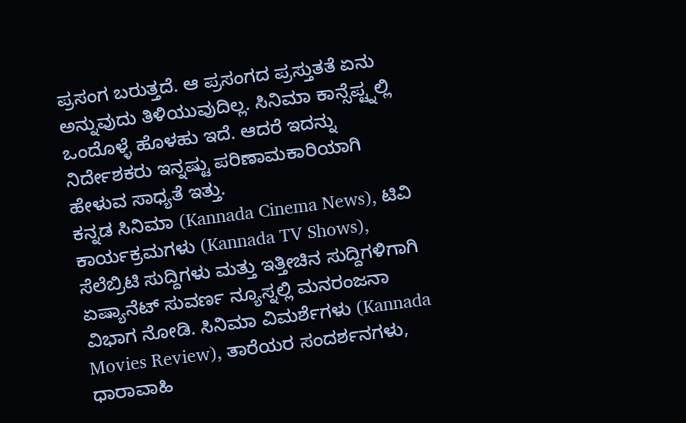ಪ್ರಸಂಗ ಬರುತ್ತದೆ. ಆ ಪ್ರಸಂಗದ ಪ್ರಸ್ತುತತೆ ಏನು ಅನ್ನುವುದು ತಿಳಿಯುವುದಿಲ್ಲ. ಸಿನಿಮಾ ಕಾನ್ಸೆಪ್ಟ್ನಲ್ಲಿ ಒಂದೊಳ್ಳೆ ಹೊಳಹು ಇದೆ. ಆದರೆ ಇದನ್ನು ನಿರ್ದೇಶಕರು ಇನ್ನಷ್ಟು ಪರಿಣಾಮಕಾರಿಯಾಗಿ ಹೇಳುವ ಸಾಧ್ಯತೆ ಇತ್ತು.
ಕನ್ನಡ ಸಿನಿಮಾ (Kannada Cinema News), ಟಿವಿ ಕಾರ್ಯಕ್ರಮಗಳು (Kannada TV Shows), ಸೆಲೆಬ್ರಿಟಿ ಸುದ್ದಿಗಳು ಮತ್ತು ಇತ್ತೀಚಿನ ಸುದ್ದಿಗಳಿಗಾಗಿ ಏಷ್ಯಾನೆಟ್ ಸುವರ್ಣ ನ್ಯೂಸ್ನಲ್ಲಿ ಮನರಂಜನಾ ವಿಭಾಗ ನೋಡಿ. ಸಿನಿಮಾ ವಿಮರ್ಶೆಗಳು (Kannada Movies Review), ತಾರೆಯರ ಸಂದರ್ಶನಗಳು, ಧಾರಾವಾಹಿ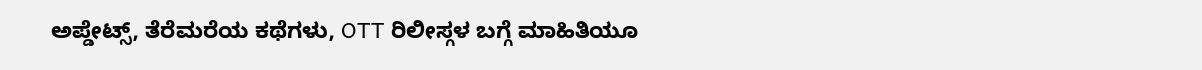ಅಪ್ಡೇಟ್ಸ್, ತೆರೆಮರೆಯ ಕಥೆಗಳು, OTT ರಿಲೀಸ್ಗಳ ಬಗ್ಗೆ ಮಾಹಿತಿಯೂ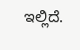ಇಲ್ಲಿದೆ.